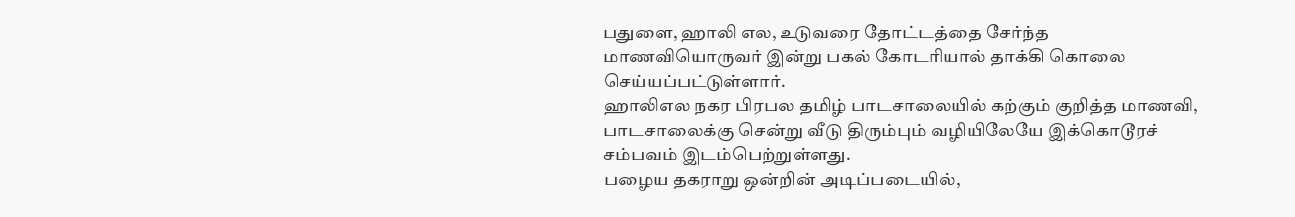பதுளை, ஹாலி எல, உடுவரை தோட்டத்தை சேர்ந்த மாணவியொருவர் இன்று பகல் கோடரியால் தாக்கி கொலை செய்யப்பட்டுள்ளார்.
ஹாலிஎல நகர பிரபல தமிழ் பாடசாலையில் கற்கும் குறித்த மாணவி, பாடசாலைக்கு சென்று வீடு திரும்பும் வழியிலேயே இக்கொடூரச் சம்பவம் இடம்பெற்றுள்ளது.
பழைய தகராறு ஒன்றின் அடிப்படையில்,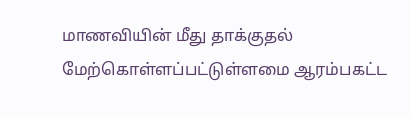மாணவியின் மீது தாக்குதல் மேற்கொள்ளப்பட்டுள்ளமை ஆரம்பகட்ட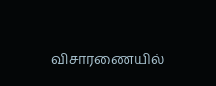விசாரணையில்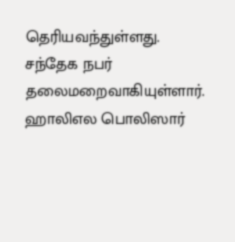தெரியவந்துள்ளது.
சந்தேக நபர் தலைமறைவாகியுள்ளார். ஹாலிஎல பொலிஸார்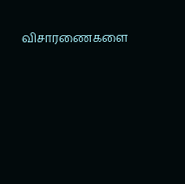விசாரணைகளை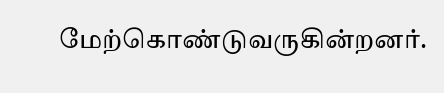மேற்கொண்டுவருகின்றனர்.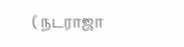( நடராஜா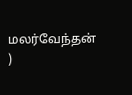மலர்வேந்தன் )